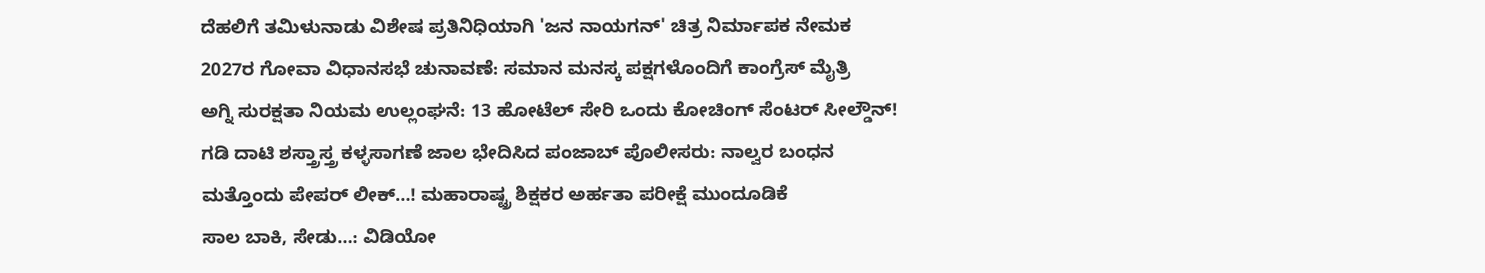ದೆಹಲಿಗೆ ತಮಿಳುನಾಡು ವಿಶೇಷ ಪ್ರತಿನಿಧಿಯಾಗಿ 'ಜನ ನಾಯಗನ್' ಚಿತ್ರ ನಿರ್ಮಾಪಕ ನೇಮಕ
2027ರ ಗೋವಾ ವಿಧಾನಸಭೆ ಚುನಾವಣೆ: ಸಮಾನ ಮನಸ್ಕ ಪಕ್ಷಗಳೊಂದಿಗೆ ಕಾಂಗ್ರೆಸ್ ಮೈತ್ರಿ
ಅಗ್ನಿ ಸುರಕ್ಷತಾ ನಿಯಮ ಉಲ್ಲಂಘನೆ: 13 ಹೋಟೆಲ್ ಸೇರಿ ಒಂದು ಕೋಚಿಂಗ್ ಸೆಂಟರ್ ಸೀಲ್ಡೌನ್!
ಗಡಿ ದಾಟಿ ಶಸ್ತ್ರಾಸ್ತ್ರ ಕಳ್ಳಸಾಗಣೆ ಜಾಲ ಭೇದಿಸಿದ ಪಂಜಾಬ್ ಪೊಲೀಸರು: ನಾಲ್ವರ ಬಂಧನ
ಮತ್ತೊಂದು ಪೇಪರ್ ಲೀಕ್…! ಮಹಾರಾಷ್ಟ್ರ ಶಿಕ್ಷಕರ ಅರ್ಹತಾ ಪರೀಕ್ಷೆ ಮುಂದೂಡಿಕೆ
ಸಾಲ ಬಾಕಿ, ಸೇಡು…: ವಿಡಿಯೋ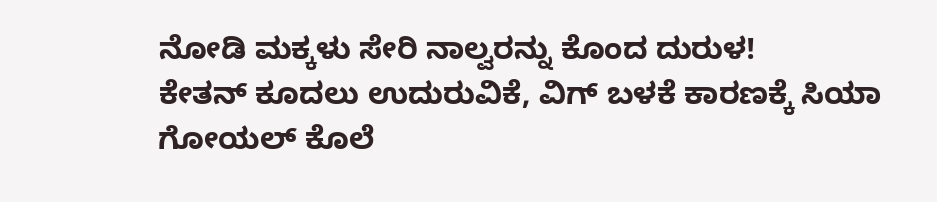ನೋಡಿ ಮಕ್ಕಳು ಸೇರಿ ನಾಲ್ವರನ್ನು ಕೊಂದ ದುರುಳ!
ಕೇತನ್ ಕೂದಲು ಉದುರುವಿಕೆ, ವಿಗ್ ಬಳಕೆ ಕಾರಣಕ್ಕೆ ಸಿಯಾ ಗೋಯಲ್ ಕೊಲೆ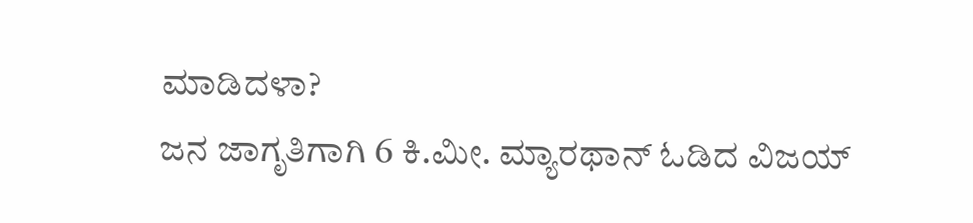ಮಾಡಿದಳಾ?
ಜನ ಜಾಗೃತಿಗಾಗಿ 6 ಕಿ.ಮೀ. ಮ್ಯಾರಥಾನ್ ಓಡಿದ ವಿಜಯ್